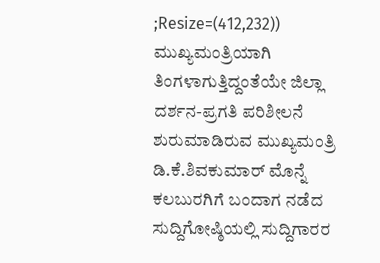;Resize=(412,232))
ಮುಖ್ಯಮಂತ್ರಿಯಾಗಿ ತಿಂಗಳಾಗುತ್ತಿದ್ದಂತೆಯೇ ಜಿಲ್ಲಾ ದರ್ಶನ-ಪ್ರಗತಿ ಪರಿಶೀಲನೆ ಶುರುಮಾಡಿರುವ ಮುಖ್ಯಮಂತ್ರಿ ಡಿ.ಕೆ.ಶಿವಕುಮಾರ್ ಮೊನ್ನೆ ಕಲಬುರಗಿಗೆ ಬಂದಾಗ ನಡೆದ ಸುದ್ದಿಗೋಷ್ಠಿಯಲ್ಲಿ ಸುದ್ದಿಗಾರರ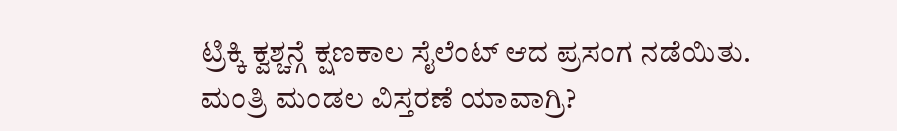ಟ್ರಿಕ್ಕಿ ಕ್ವಶ್ಚನ್ಗೆ ಕ್ಷಣಕಾಲ ಸೈಲೆಂಟ್ ಆದ ಪ್ರಸಂಗ ನಡೆಯಿತು.
ಮಂತ್ರಿ ಮಂಡಲ ವಿಸ್ತರಣೆ ಯಾವಾಗ್ರಿ?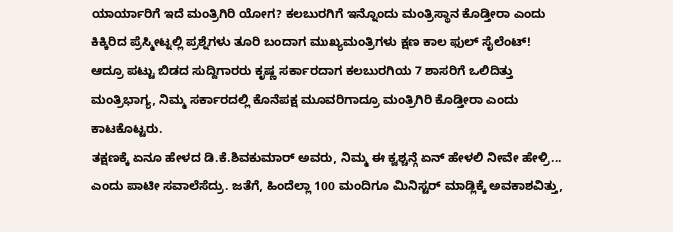ಯಾರ್ಯಾರಿಗೆ ಇದೆ ಮಂತ್ರಿಗಿರಿ ಯೋಗ? ಕಲಬುರಗಿಗೆ ಇನ್ನೊಂದು ಮಂತ್ರಿಸ್ಥಾನ ಕೊಡ್ತೀರಾ ಎಂದು ಕಿಕ್ಕಿರಿದ ಪ್ರೆಸ್ಮೀಟ್ನಲ್ಲಿ ಪ್ರಶ್ನೆಗಳು ತೂರಿ ಬಂದಾಗ ಮುಖ್ಯಮಂತ್ರಿಗಳು ಕ್ಷಣ ಕಾಲ ಫುಲ್ ಸೈಲೆಂಟ್!
ಆದ್ರೂ ಪಟ್ಟು ಬಿಡದ ಸುದ್ದಿಗಾರರು ಕೃಷ್ಣ ಸರ್ಕಾರದಾಗ ಕಲಬುರಗಿಯ 7 ಶಾಸರಿಗೆ ಒಲಿದಿತ್ತು ಮಂತ್ರಿಭಾಗ್ಯ, ನಿಮ್ಮ ಸರ್ಕಾರದಲ್ಲಿ ಕೊನೆಪಕ್ಷ ಮೂವರಿಗಾದ್ರೂ ಮಂತ್ರಿಗಿರಿ ಕೊಡ್ತೀರಾ ಎಂದು ಕಾಟಕೊಟ್ಟರು.
ತಕ್ಷಣಕ್ಕೆ ಏನೂ ಹೇಳದ ಡಿ.ಕೆ.ಶಿವಕುಮಾರ್ ಅವರು, ನಿಮ್ಮ ಈ ಕ್ವಶ್ಚನ್ಗೆ ಏನ್ ಹೇಳಲಿ ನೀವೇ ಹೇಳ್ರಿ... ಎಂದು ಪಾಟೀ ಸವಾಲೆಸೆದ್ರು. ಜತೆಗೆ, ಹಿಂದೆಲ್ಲಾ 100 ಮಂದಿಗೂ ಮಿನಿಸ್ಟರ್ ಮಾಡ್ಲಿಕ್ಕೆ ಅವಕಾಶವಿತ್ತು,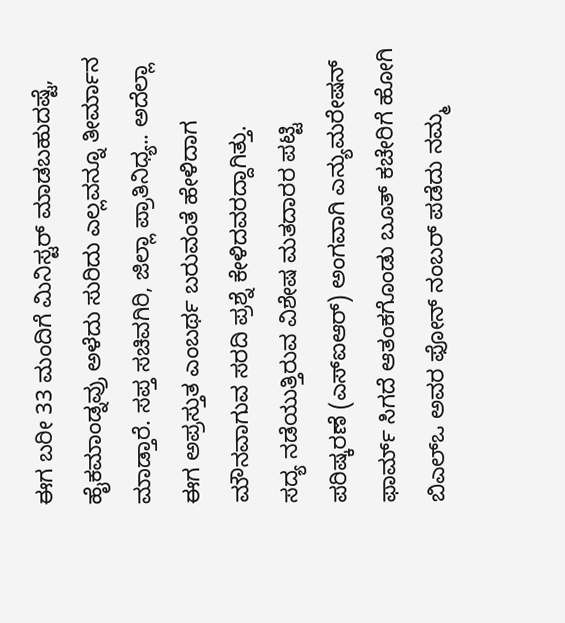ಈಗ ಬರೀ 33 ಮಂದಿಗೆ ಮಿನಿಸ್ಟರ್ ಮಾಡಬಹುದಷ್ಟೆ, ಹೈಕಮಾಂಡ್ನವ್ರು ಅಳೆದು ಸುರಿದು ಎಲ್ಲವನ್ನೂ ತೀರ್ಮಾನ ಮಾಡ್ತಾರೆ. ಸಪ್ತ ಸಚಿವಗಿರಿ, ಜಿಲ್ಲಾ ಪ್ರಾತಿನಿಧ್ಯ.. ಅದೆಲ್ಲಾ ಈಗ ಅಪ್ರಸ್ತುತ ಎಂಬರ್ಥ ಬರುವಂತೆ ಹೇಳಿದಾಗ ಮೌನವಾಗುವ ಸರದಿ ಪ್ರಶ್ನೆ ಕೇಳಿದವರದ್ದಾಗಿತ್ತು.
ಸದ್ಯ ನಡೆಯುತ್ತಿರುವ ವಿಶೇಷ ಮತದಾರರ ಪಟ್ಟಿ ಪರಿಷ್ಕರಣೆ (ಎಸ್ಐಆರ್) ಅಂಗವಾಗಿ ಎನ್ಯುಮರೇಷನ್ ಫಾರ್ಮ್ ಸಿಗದೆ ಆತಂಕಗೊಂಡು ಬೂತ್ ಕಚೇರಿಗೆ ಹೋಗಿ ಬಿಎಲ್ಒ ಅವರ ಫೋನ್ ನಂಬರ್ ಪಡೆದು ನಮ್ಮ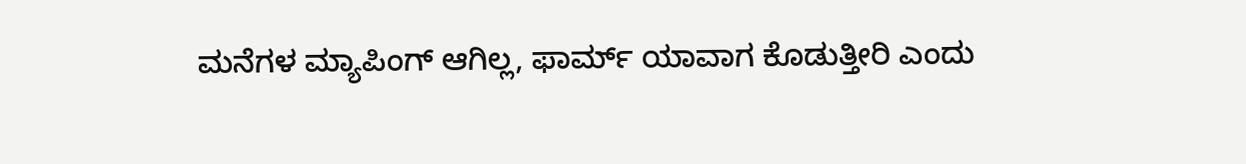ಮನೆಗಳ ಮ್ಯಾಪಿಂಗ್ ಆಗಿಲ್ಲ, ಫಾರ್ಮ್ ಯಾವಾಗ ಕೊಡುತ್ತೀರಿ ಎಂದು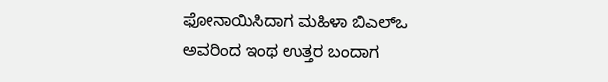ಫೋನಾಯಿಸಿದಾಗ ಮಹಿಳಾ ಬಿಎಲ್ಒ ಅವರಿಂದ ಇಂಥ ಉತ್ತರ ಬಂದಾಗ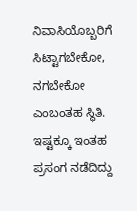ನಿವಾಸಿಯೊಬ್ಬರಿಗೆ ಸಿಟ್ಟಾಗಬೇಕೋ, ನಗಬೇಕೋ ಎಂಬಂತಹ ಸ್ಥಿತಿ.
ಇಷ್ಟಕ್ಕೂ ಇಂತಹ ಪ್ರಸಂಗ ನಡೆದಿದ್ದು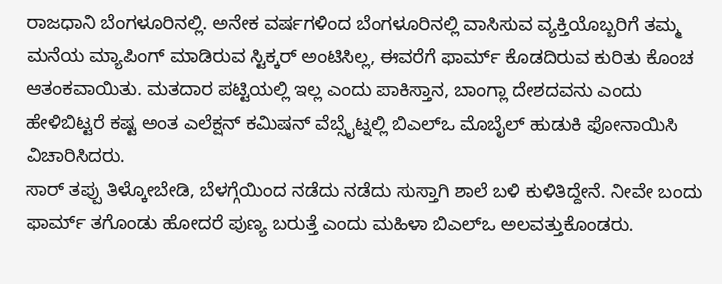ರಾಜಧಾನಿ ಬೆಂಗಳೂರಿನಲ್ಲಿ. ಅನೇಕ ವರ್ಷಗಳಿಂದ ಬೆಂಗಳೂರಿನಲ್ಲಿ ವಾಸಿಸುವ ವ್ಯಕ್ತಿಯೊಬ್ಬರಿಗೆ ತಮ್ಮ ಮನೆಯ ಮ್ಯಾಪಿಂಗ್ ಮಾಡಿರುವ ಸ್ಟಿಕ್ಕರ್ ಅಂಟಿಸಿಲ್ಲ, ಈವರೆಗೆ ಫಾರ್ಮ್ ಕೊಡದಿರುವ ಕುರಿತು ಕೊಂಚ ಆತಂಕವಾಯಿತು. ಮತದಾರ ಪಟ್ಟಿಯಲ್ಲಿ ಇಲ್ಲ ಎಂದು ಪಾಕಿಸ್ತಾನ, ಬಾಂಗ್ಲಾ ದೇಶದವನು ಎಂದು ಹೇಳಿಬಿಟ್ಟರೆ ಕಷ್ಟ ಅಂತ ಎಲೆಕ್ಷನ್ ಕಮಿಷನ್ ವೆಬ್ಸೈಟ್ನಲ್ಲಿ ಬಿಎಲ್ಒ ಮೊಬೈಲ್ ಹುಡುಕಿ ಫೋನಾಯಿಸಿ ವಿಚಾರಿಸಿದರು.
ಸಾರ್ ತಪ್ಪು ತಿಳ್ಕೋಬೇಡಿ, ಬೆಳಗ್ಗೆಯಿಂದ ನಡೆದು ನಡೆದು ಸುಸ್ತಾಗಿ ಶಾಲೆ ಬಳಿ ಕುಳಿತಿದ್ದೇನೆ. ನೀವೇ ಬಂದು ಫಾರ್ಮ್ ತಗೊಂಡು ಹೋದರೆ ಪುಣ್ಯ ಬರುತ್ತೆ ಎಂದು ಮಹಿಳಾ ಬಿಎಲ್ಒ ಅಲವತ್ತುಕೊಂಡರು.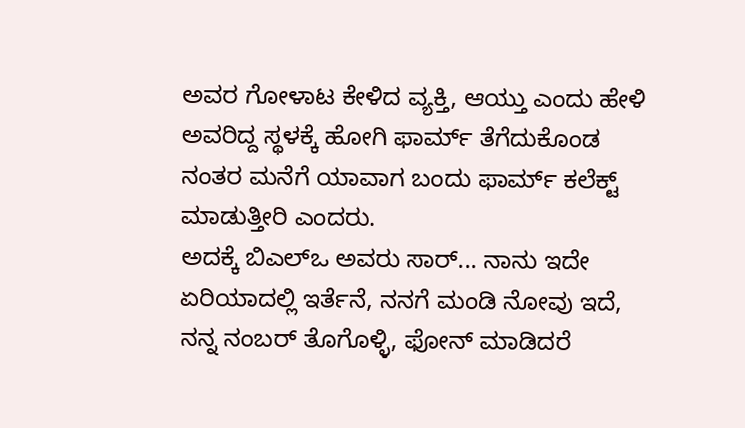ಅವರ ಗೋಳಾಟ ಕೇಳಿದ ವ್ಯಕ್ತಿ, ಆಯ್ತು ಎಂದು ಹೇಳಿ ಅವರಿದ್ದ ಸ್ಥಳಕ್ಕೆ ಹೋಗಿ ಫಾರ್ಮ್ ತೆಗೆದುಕೊಂಡ ನಂತರ ಮನೆಗೆ ಯಾವಾಗ ಬಂದು ಫಾರ್ಮ್ ಕಲೆಕ್ಟ್ ಮಾಡುತ್ತೀರಿ ಎಂದರು.
ಅದಕ್ಕೆ ಬಿಎಲ್ಒ ಅವರು ಸಾರ್... ನಾನು ಇದೇ ಏರಿಯಾದಲ್ಲಿ ಇರ್ತೆನೆ, ನನಗೆ ಮಂಡಿ ನೋವು ಇದೆ, ನನ್ನ ನಂಬರ್ ತೊಗೊಳ್ಳಿ, ಫೋನ್ ಮಾಡಿದರೆ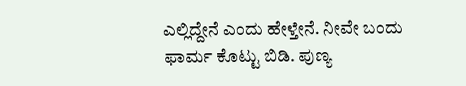ಎಲ್ಲಿದ್ದೇನೆ ಎಂದು ಹೇಳ್ತೇನೆ. ನೀವೇ ಬಂದು ಫಾರ್ಮ ಕೊಟ್ಟು ಬಿಡಿ. ಪುಣ್ಯ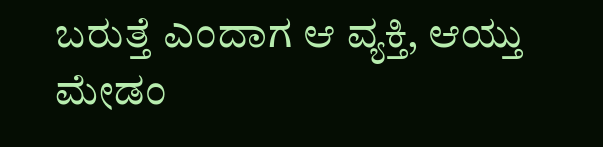ಬರುತ್ತೆ ಎಂದಾಗ ಆ ವ್ಯಕ್ತಿ, ಆಯ್ತು ಮೇಡಂ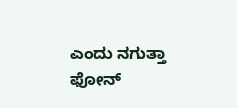ಎಂದು ನಗುತ್ತಾ ಫೋನ್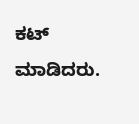ಕಟ್ ಮಾಡಿದರು.